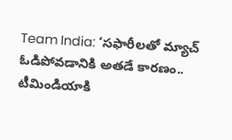Team India: ‘సఫారీలతో మ్యాచ్ ఓడిపోవడానికి అతడే కారణం.. టీమిండియాకి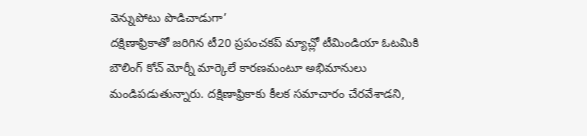వెన్నుపోటు పొడిచాడుగా’
దక్షిణాఫ్రికాతో జరిగిన టీ20 ప్రపంచకప్ మ్యాచ్లో టీమిండియా ఓటమికి బౌలింగ్ కోచ్ మోర్నీ మార్కెలే కారణమంటూ అభిమానులు మండిపడుతున్నారు. దక్షిణాఫ్రికాకు కీలక సమాచారం చేరవేశాడని,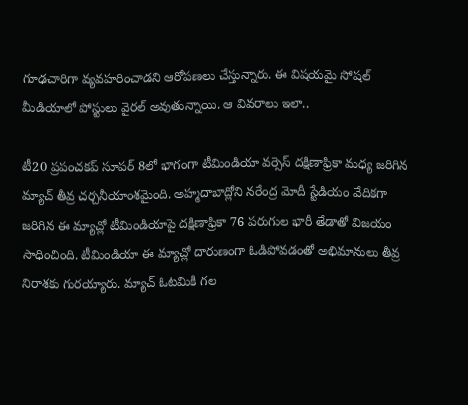గూఢచారిగా వ్యవహరించాడని ఆరోపణలు చేస్తున్నారు. ఈ విషయమై సోషల్ మీడియాలో పోస్టులు వైరల్ అవుతున్నాయి. ఆ వివరాలు ఇలా..

టీ20 ప్రపంచకప్ సూపర్ 8లో భాగంగా టీమిండియా వర్సెస్ దక్షిణాఫ్రికా మధ్య జరిగిన మ్యాచ్ తీవ్ర చర్చనీయాంశమైంది. అహ్మదాబాద్లోని నరేంద్ర మోదీ స్టేడియం వేదికగా జరిగిన ఈ మ్యాచ్లో టీమిండియాపై దక్షిణాఫ్రికా 76 పరుగుల భారీ తేడాతో విజయం సాధించింది. టీమిండియా ఈ మ్యాచ్లో దారుణంగా ఓడిపోవడంతో అభిమానులు తీవ్ర నిరాశకు గురయ్యారు. మ్యాచ్ ఓటమికి గల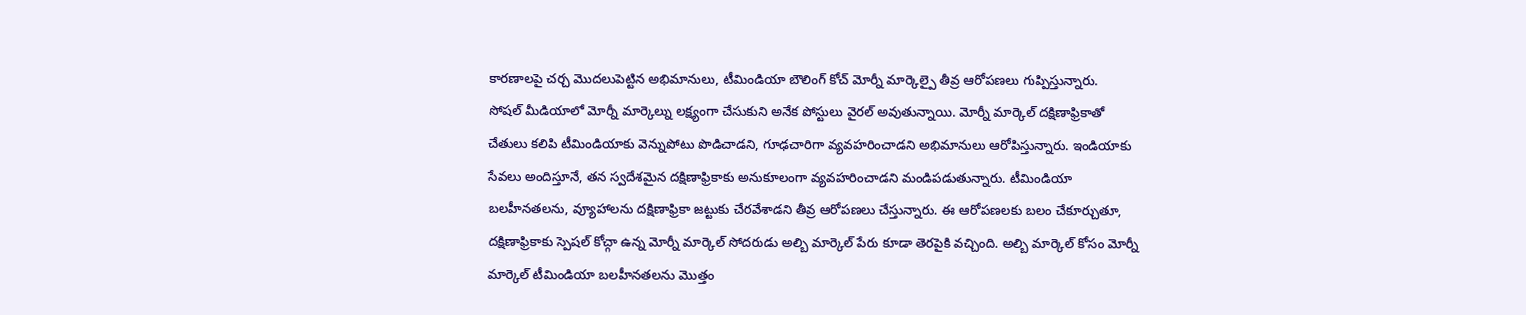కారణాలపై చర్చ మొదలుపెట్టిన అభిమానులు, టీమిండియా బౌలింగ్ కోచ్ మోర్నీ మార్కెల్పై తీవ్ర ఆరోపణలు గుప్పిస్తున్నారు.
సోషల్ మీడియాలో మోర్నీ మార్కెల్ను లక్ష్యంగా చేసుకుని అనేక పోస్టులు వైరల్ అవుతున్నాయి. మోర్నీ మార్కెల్ దక్షిణాఫ్రికాతో చేతులు కలిపి టీమిండియాకు వెన్నుపోటు పొడిచాడని, గూఢచారిగా వ్యవహరించాడని అభిమానులు ఆరోపిస్తున్నారు. ఇండియాకు సేవలు అందిస్తూనే, తన స్వదేశమైన దక్షిణాఫ్రికాకు అనుకూలంగా వ్యవహరించాడని మండిపడుతున్నారు. టీమిండియా బలహీనతలను, వ్యూహాలను దక్షిణాఫ్రికా జట్టుకు చేరవేశాడని తీవ్ర ఆరోపణలు చేస్తున్నారు. ఈ ఆరోపణలకు బలం చేకూర్చుతూ, దక్షిణాఫ్రికాకు స్పెషల్ కోచ్గా ఉన్న మోర్నీ మార్కెల్ సోదరుడు అల్బి మార్కెల్ పేరు కూడా తెరపైకి వచ్చింది. అల్బి మార్కెల్ కోసం మోర్నీ మార్కెల్ టీమిండియా బలహీనతలను మొత్తం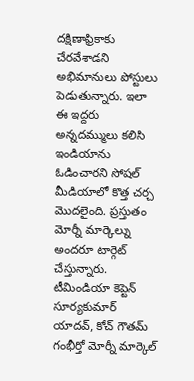దక్షిణాఫ్రికాకు చేరవేశాడని అభిమానులు పోస్టులు పెడుతున్నారు. ఇలా ఈ ఇద్దరు అన్నదమ్ములు కలిసి ఇండియాను ఓడించారని సోషల్ మీడియాలో కొత్త చర్చ మొదలైంది. ప్రస్తుతం మోర్నీ మార్కెల్ను అందరూ టార్గెట్ చేస్తున్నారు.
టీమిండియా కెప్టెన్ సూర్యకుమార్ యాదవ్, కోచ్ గౌతమ్ గంభీర్తో మోర్నీ మార్కెల్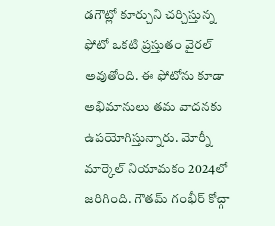డగౌట్లో కూర్చుని చర్చిస్తున్న ఫోటో ఒకటి ప్రస్తుతం వైరల్ అవుతోంది. ఈ ఫోటోను కూడా అభిమానులు తమ వాదనకు ఉపయోగిస్తున్నారు. మోర్నీ మార్కెల్ నియామకం 2024లో జరిగింది. గౌతమ్ గంభీర్ కోచ్గా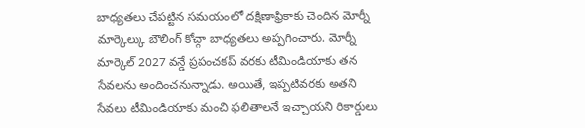బాధ్యతలు చేపట్టిన సమయంలో దక్షిణాఫ్రికాకు చెందిన మోర్నీ మార్కెల్కు బౌలింగ్ కోచ్గా బాధ్యతలు అప్పగించారు. మోర్నీ మార్కెల్ 2027 వన్డే ప్రపంచకప్ వరకు టీమిండియాకు తన సేవలను అందించనున్నాడు. అయితే, ఇప్పటివరకు అతని సేవలు టీమిండియాకు మంచి ఫలితాలనే ఇచ్చాయని రికార్డులు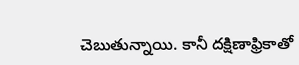చెబుతున్నాయి. కానీ దక్షిణాఫ్రికాతో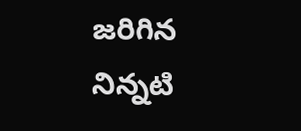జరిగిన నిన్నటి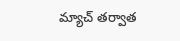మ్యాచ్ తర్వాత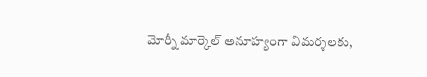మోర్నీ మార్కెల్ అనూహ్యంగా విమర్శలకు,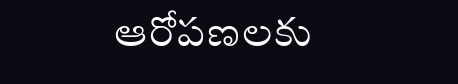ఆరోపణలకు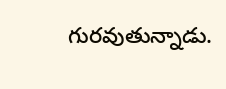గురవుతున్నాడు.